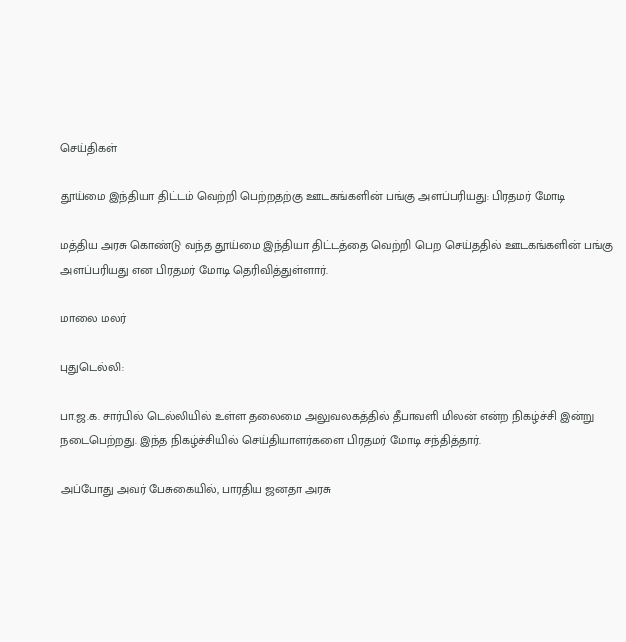செய்திகள்

தூய்மை இந்தியா திட்டம் வெற்றி பெற்றதற்கு ஊடகங்களின் பங்கு அளப்பரியது: பிரதமர் மோடி

மத்திய அரசு கொண்டு வந்த தூய்மை இந்தியா திட்டத்தை வெற்றி பெற செய்ததில் ஊடகங்களின் பங்கு அளப்பரியது என பிரதமர் மோடி தெரிவித்துள்ளார்.

மாலை மலர்

புதுடெல்லி:

பா.ஜ.க. சார்பில் டெல்லியில் உள்ள தலைமை அலுவலகத்தில் தீபாவளி மிலன் என்ற நிகழ்ச்சி இன்று நடைபெற்றது. இந்த நிகழ்ச்சியில் செய்தியாளர்களை பிரதமர் மோடி சந்தித்தார்.

அப்போது அவர் பேசுகையில், பாரதிய ஜனதா அரசு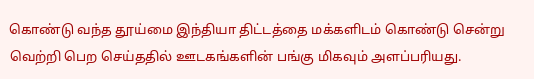கொண்டு வந்த தூய்மை இந்தியா திட்டத்தை மக்களிடம் கொண்டு சென்று வெற்றி பெற செய்ததில் ஊடகங்களின் பங்கு மிகவும் அளப்பரியது.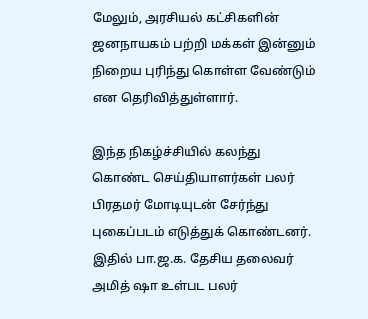மேலும், அரசியல் கட்சிகளின் ஜனநாயகம் பற்றி மக்கள் இன்னும் நிறைய புரிந்து கொள்ள வேண்டும் என தெரிவித்துள்ளார்.

இந்த நிகழ்ச்சியில் கலந்து கொண்ட செய்தியாளர்கள் பலர் பிரதமர் மோடியுடன் சேர்ந்து புகைப்படம் எடுத்துக் கொண்டனர். இதில் பா.ஜ.க. தேசிய தலைவர் அமித் ஷா உள்பட பலர்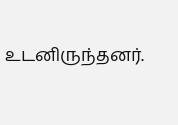உடனிருந்தனர்.